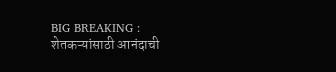BIG BREAKING : शेतकऱ्यांसाठी आनंदाची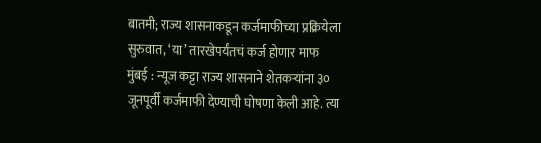बातमी; राज्य शासनाकडून कर्जमाफीच्या प्रक्रियेला सुरुवात, ‘या’ तारखेपर्यंतचं कर्ज होणार माफ
मुंबई : न्यूज कट्टा राज्य शासनाने शेतकऱ्यांना ३० जूनपूर्वी कर्जमाफी देण्याची घोषणा केली आहे. त्या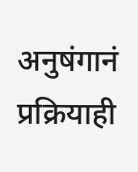अनुषंगानं प्रक्रियाही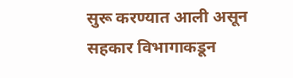सुरू करण्यात आली असून सहकार विभागाकडून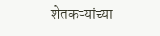शेतकऱ्यांच्या